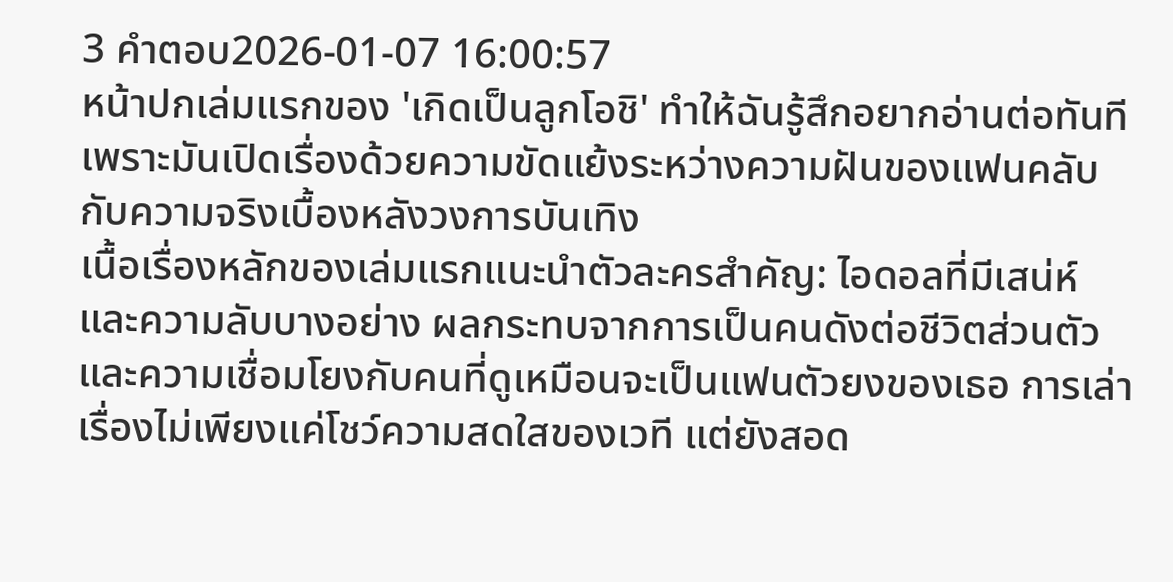3 คำตอบ2026-01-07 16:00:57
หน้าปกเล่มแรกของ 'เกิดเป็นลูกโอชิ' ทำให้ฉันรู้สึกอยากอ่านต่อทันที เพราะมันเปิดเรื่องด้วยความขัดแย้งระหว่างความฝันของแฟนคลับกับความจริงเบื้องหลังวงการบันเทิง
เนื้อเรื่องหลักของเล่มแรกแนะนำตัวละครสำคัญ: ไอดอลที่มีเสน่ห์และความลับบางอย่าง ผลกระทบจากการเป็นคนดังต่อชีวิตส่วนตัว และความเชื่อมโยงกับคนที่ดูเหมือนจะเป็นแฟนตัวยงของเธอ การเล่าเรื่องไม่เพียงแค่โชว์ความสดใสของเวที แต่ยังสอด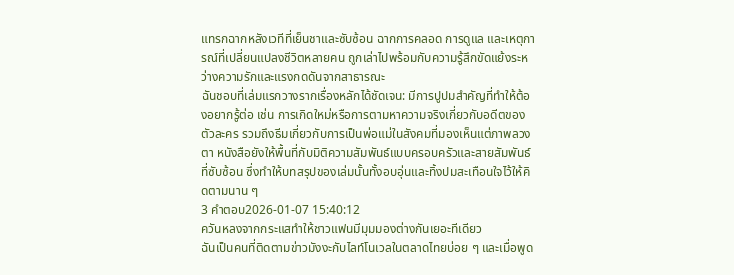แทรกฉากหลังเวทีที่เย็นชาและซับซ้อน ฉากการคลอด การดูแล และเหตุการณ์ที่เปลี่ยนแปลงชีวิตหลายคน ถูกเล่าไปพร้อมกับความรู้สึกขัดแย้งระหว่างความรักและแรงกดดันจากสาธารณะ
ฉันชอบที่เล่มแรกวางรากเรื่องหลักได้ชัดเจน: มีการปูปมสำคัญที่ทำให้ต้องอยากรู้ต่อ เช่น การเกิดใหม่หรือการตามหาความจริงเกี่ยวกับอดีตของตัวละคร รวมถึงธีมเกี่ยวกับการเป็นพ่อแม่ในสังคมที่มองเห็นแต่ภาพลวงตา หนังสือยังให้พื้นที่กับมิติความสัมพันธ์แบบครอบครัวและสายสัมพันธ์ที่ซับซ้อน ซึ่งทำให้บทสรุปของเล่มนั้นทั้งอบอุ่นและทิ้งปมสะเทือนใจไว้ให้คิดตามนาน ๆ
3 คำตอบ2026-01-07 15:40:12
ควันหลงจากกระแสทำให้ชาวแฟนมีมุมมองต่างกันเยอะทีเดียว
ฉันเป็นคนที่ติดตามข่าวมังงะกับไลท์โนเวลในตลาดไทยบ่อย ๆ และเมื่อพูด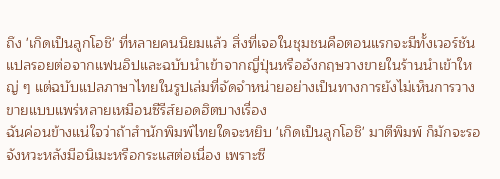ถึง 'เกิดเป็นลูกโอชิ' ที่หลายคนนิยมแล้ว สิ่งที่เจอในชุมชนคือตอนแรกจะมีทั้งเวอร์ชันแปลรอยต่อจากแฟนอิปและฉบับนำเข้าจากญี่ปุ่นหรืออังกฤษวางขายในร้านนำเข้าใหญ่ ๆ แต่ฉบับแปลภาษาไทยในรูปเล่มที่จัดจำหน่ายอย่างเป็นทางการยังไม่เห็นการวางขายแบบแพร่หลายเหมือนซีรีส์ยอดฮิตบางเรื่อง
ฉันค่อนข้างแน่ใจว่าถ้าสำนักพิมพ์ไทยใดจะหยิบ 'เกิดเป็นลูกโอชิ' มาตีพิมพ์ ก็มักจะรอจังหวะหลังมีอนิเมะหรือกระแสต่อเนื่อง เพราะซี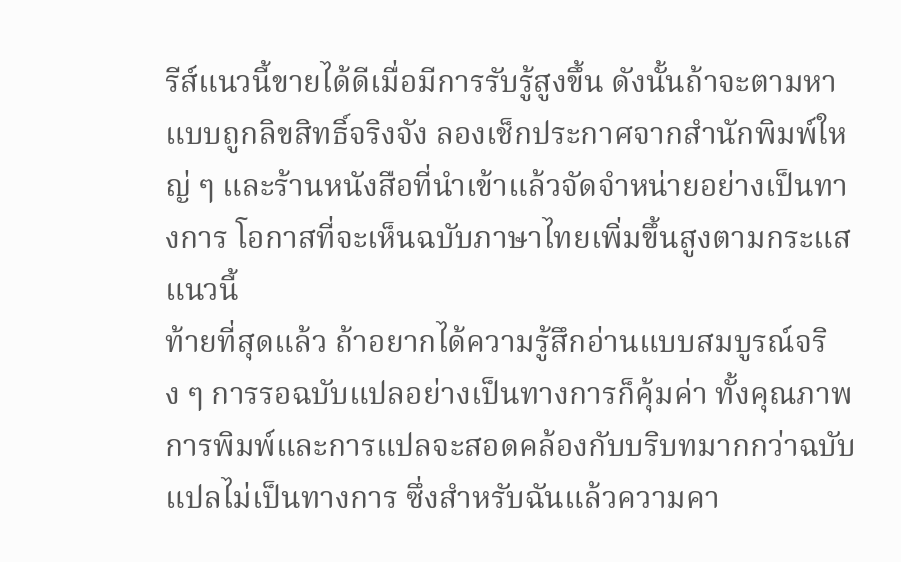รีส์แนวนี้ขายได้ดีเมื่อมีการรับรู้สูงขึ้น ดังนั้นถ้าจะตามหาแบบถูกลิขสิทธิ์จริงจัง ลองเช็กประกาศจากสำนักพิมพ์ใหญ่ ๆ และร้านหนังสือที่นำเข้าแล้วจัดจำหน่ายอย่างเป็นทางการ โอกาสที่จะเห็นฉบับภาษาไทยเพิ่มขึ้นสูงตามกระแสแนวนี้
ท้ายที่สุดแล้ว ถ้าอยากได้ความรู้สึกอ่านแบบสมบูรณ์จริง ๆ การรอฉบับแปลอย่างเป็นทางการก็คุ้มค่า ทั้งคุณภาพการพิมพ์และการแปลจะสอดคล้องกับบริบทมากกว่าฉบับแปลไม่เป็นทางการ ซึ่งสำหรับฉันแล้วความคา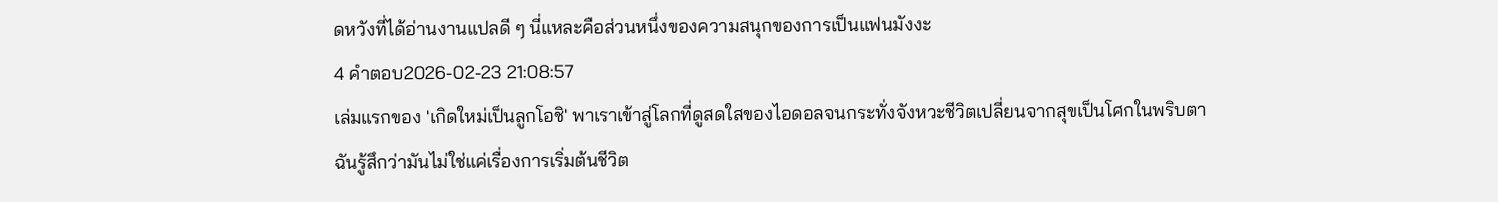ดหวังที่ได้อ่านงานแปลดี ๆ นี่แหละคือส่วนหนึ่งของความสนุกของการเป็นแฟนมังงะ
4 คำตอบ2026-02-23 21:08:57
เล่มแรกของ 'เกิดใหม่เป็นลูกโอชิ' พาเราเข้าสู่โลกที่ดูสดใสของไอดอลจนกระทั่งจังหวะชีวิตเปลี่ยนจากสุขเป็นโศกในพริบตา
ฉันรู้สึกว่ามันไม่ใช่แค่เรื่องการเริ่มต้นชีวิต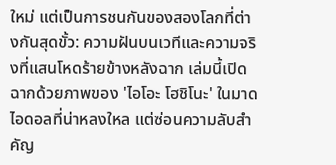ใหม่ แต่เป็นการชนกันของสองโลกที่ต่างกันสุดขั้ว: ความฝันบนเวทีและความจริงที่แสนโหดร้ายข้างหลังฉาก เล่มนี้เปิดฉากด้วยภาพของ 'ไอโอะ โฮชิโนะ' ในมาดไอดอลที่น่าหลงใหล แต่ซ่อนความลับสำคัญ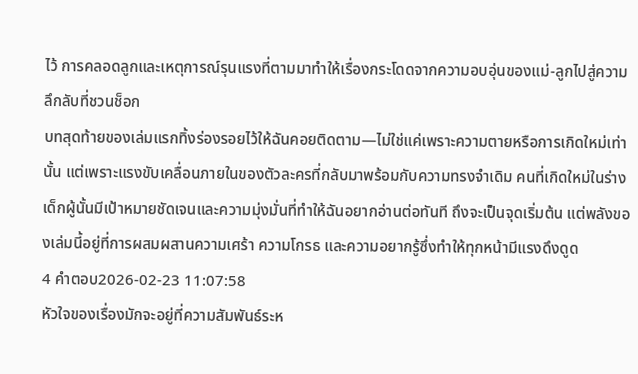ไว้ การคลอดลูกและเหตุการณ์รุนแรงที่ตามมาทำให้เรื่องกระโดดจากความอบอุ่นของแม่-ลูกไปสู่ความลึกลับที่ชวนช็อก
บทสุดท้ายของเล่มแรกทิ้งร่องรอยไว้ให้ฉันคอยติดตาม—ไม่ใช่แค่เพราะความตายหรือการเกิดใหม่เท่านั้น แต่เพราะแรงขับเคลื่อนภายในของตัวละครที่กลับมาพร้อมกับความทรงจำเดิม คนที่เกิดใหม่ในร่างเด็กผู้นั้นมีเป้าหมายชัดเจนและความมุ่งมั่นที่ทำให้ฉันอยากอ่านต่อทันที ถึงจะเป็นจุดเริ่มต้น แต่พลังของเล่มนี้อยู่ที่การผสมผสานความเศร้า ความโกรธ และความอยากรู้ซึ่งทำให้ทุกหน้ามีแรงดึงดูด
4 คำตอบ2026-02-23 11:07:58
หัวใจของเรื่องมักจะอยู่ที่ความสัมพันธ์ระห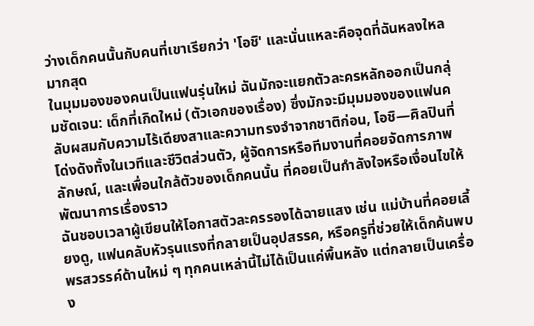ว่างเด็กคนนั้นกับคนที่เขาเรียกว่า 'โอชิ' และนั่นแหละคือจุดที่ฉันหลงใหลมากสุด
ในมุมมองของคนเป็นแฟนรุ่นใหม่ ฉันมักจะแยกตัวละครหลักออกเป็นกลุ่มชัดเจน: เด็กที่เกิดใหม่ (ตัวเอกของเรื่อง) ซึ่งมักจะมีมุมมองของแฟนคลับผสมกับความไร้เดียงสาและความทรงจำจากชาติก่อน, โอชิ—ศิลปินที่โด่งดังทั้งในเวทีและชีวิตส่วนตัว, ผู้จัดการหรือทีมงานที่คอยจัดการภาพลักษณ์, และเพื่อนใกล้ตัวของเด็กคนนั้น ที่คอยเป็นกำลังใจหรือเงื่อนไขให้พัฒนาการเรื่องราว
ฉันชอบเวลาผู้เขียนให้โอกาสตัวละครรองได้ฉายแสง เช่น แม่บ้านที่คอยเลี้ยงดู, แฟนคลับหัวรุนแรงที่กลายเป็นอุปสรรค, หรือครูที่ช่วยให้เด็กค้นพบพรสวรรค์ด้านใหม่ ๆ ทุกคนเหล่านี้ไม่ได้เป็นแค่พื้นหลัง แต่กลายเป็นเครื่อง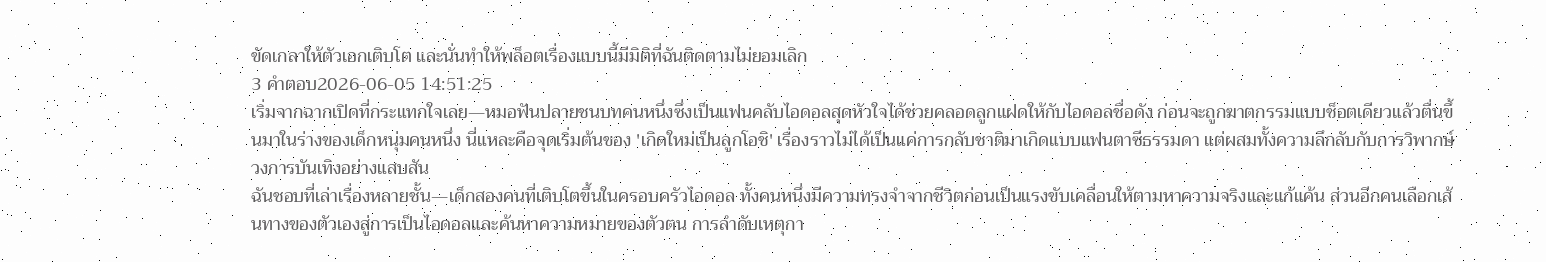ขัดเกลาให้ตัวเอกเติบโต และนั่นทำให้พล็อตเรื่องแบบนี้มีมิติที่ฉันติดตามไม่ยอมเลิก
3 คำตอบ2026-06-05 14:51:25
เริ่มจากฉากเปิดที่กระแทกใจเลย—หมอฟันปลายชนบทคนหนึ่งซึ่งเป็นแฟนคลับไอดอลสุดหัวใจได้ช่วยคลอดลูกแฝดให้กับไอดอลชื่อดัง ก่อนจะถูกฆาตกรรมแบบช็อตเดียวแล้วตื่นขึ้นมาในร่างของเด็กหนุ่มคนหนึ่ง นี่แหละคือจุดเริ่มต้นของ 'เกิดใหม่เป็นลูกโอชิ' เรื่องราวไม่ได้เป็นแค่การกลับชาติมาเกิดแบบแฟนตาซีธรรมดา แต่ผสมทั้งความลึกลับกับการวิพากษ์วงการบันเทิงอย่างแสบสัน
ฉันชอบที่เล่าเรื่องหลายชั้น—เด็กสองคนที่เติบโตขึ้นในครอบครัวไอดอล ทั้งคนหนึ่งมีความทรงจำจากชีวิตก่อนเป็นแรงขับเคลื่อนให้ตามหาความจริงและแก้แค้น ส่วนอีกคนเลือกเส้นทางของตัวเองสู่การเป็นไอดอลและค้นหาความหมายของตัวตน การลำดับเหตุกา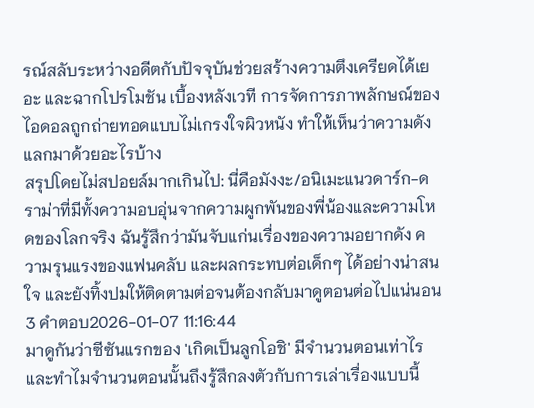รณ์สลับระหว่างอดีตกับปัจจุบันช่วยสร้างความตึงเครียดได้เยอะ และฉากโปรโมชัน เบื้องหลังเวที การจัดการภาพลักษณ์ของไอดอลถูกถ่ายทอดแบบไม่เกรงใจผิวหนัง ทำให้เห็นว่าความดังแลกมาด้วยอะไรบ้าง
สรุปโดยไม่สปอยล์มากเกินไป: นี่คือมังงะ/อนิเมะแนวดาร์ก-ดราม่าที่มีทั้งความอบอุ่นจากความผูกพันของพี่น้องและความโหดของโลกจริง ฉันรู้สึกว่ามันจับแก่นเรื่องของความอยากดัง ความรุนแรงของแฟนคลับ และผลกระทบต่อเด็กๆ ได้อย่างน่าสนใจ และยังทิ้งปมให้ติดตามต่อจนต้องกลับมาดูตอนต่อไปแน่นอน
3 คำตอบ2026-01-07 11:16:44
มาดูกันว่าซีซันแรกของ 'เกิดเป็นลูกโอชิ' มีจำนวนตอนเท่าไรและทำไมจำนวนตอนนั้นถึงรู้สึกลงตัวกับการเล่าเรื่องแบบนี้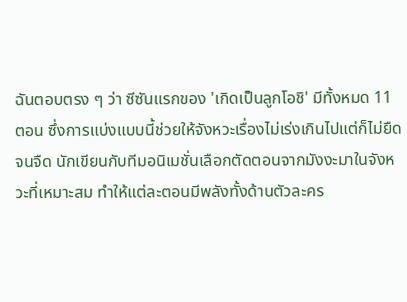ฉันตอบตรง ๆ ว่า ซีซันแรกของ 'เกิดเป็นลูกโอชิ' มีทั้งหมด 11 ตอน ซึ่งการแบ่งแบบนี้ช่วยให้จังหวะเรื่องไม่เร่งเกินไปแต่ก็ไม่ยืดจนจืด นักเขียนกับทีมอนิเมชั่นเลือกตัดตอนจากมังงะมาในจังหวะที่เหมาะสม ทำให้แต่ละตอนมีพลังทั้งด้านตัวละคร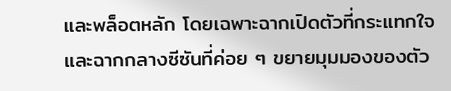และพล็อตหลัก โดยเฉพาะฉากเปิดตัวที่กระแทกใจและฉากกลางซีซันที่ค่อย ๆ ขยายมุมมองของตัว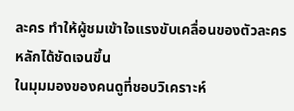ละคร ทำให้ผู้ชมเข้าใจแรงขับเคลื่อนของตัวละครหลักได้ชัดเจนขึ้น
ในมุมมองของคนดูที่ชอบวิเคราะห์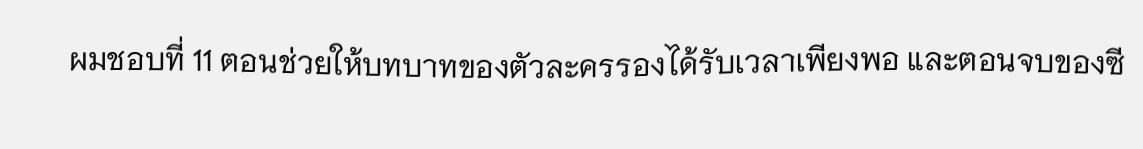ผมชอบที่ 11 ตอนช่วยให้บทบาทของตัวละครรองได้รับเวลาเพียงพอ และตอนจบของซี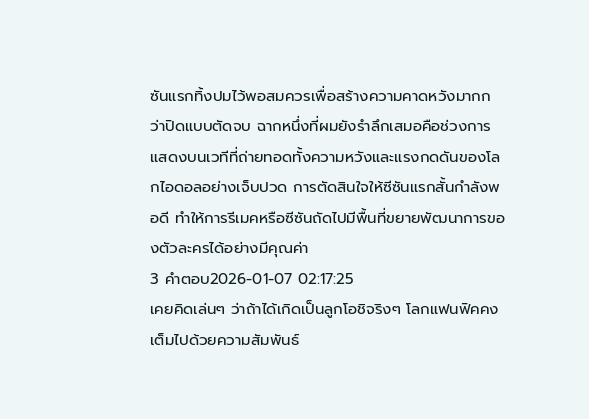ซันแรกทิ้งปมไว้พอสมควรเพื่อสร้างความคาดหวังมากกว่าปิดแบบตัดจบ ฉากหนึ่งที่ผมยังรำลึกเสมอคือช่วงการแสดงบนเวทีที่ถ่ายทอดทั้งความหวังและแรงกดดันของโลกไอดอลอย่างเจ็บปวด การตัดสินใจให้ซีซันแรกสั้นกำลังพอดี ทำให้การรีเมคหรือซีซันถัดไปมีพื้นที่ขยายพัฒนาการของตัวละครได้อย่างมีคุณค่า
3 คำตอบ2026-01-07 02:17:25
เคยคิดเล่นๆ ว่าถ้าได้เกิดเป็นลูกโอชิจริงๆ โลกแฟนฟิคคงเต็มไปด้วยความสัมพันธ์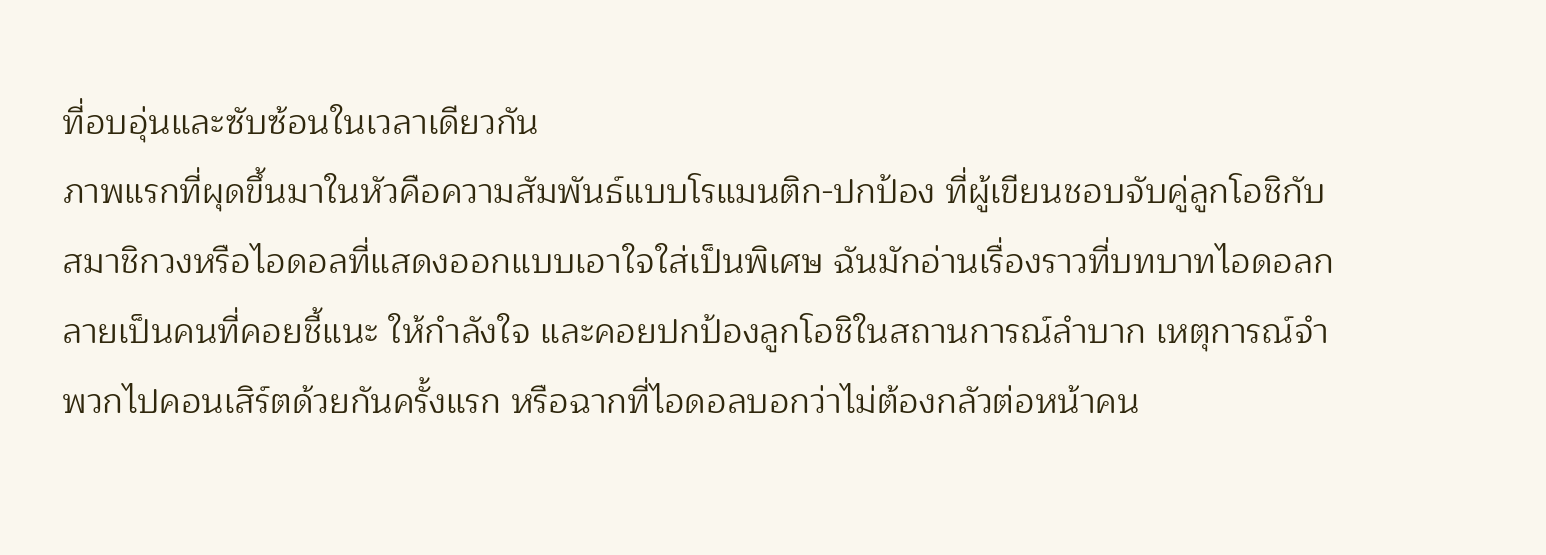ที่อบอุ่นและซับซ้อนในเวลาเดียวกัน
ภาพแรกที่ผุดขึ้นมาในหัวคือความสัมพันธ์แบบโรแมนติก-ปกป้อง ที่ผู้เขียนชอบจับคู่ลูกโอชิกับสมาชิกวงหรือไอดอลที่แสดงออกแบบเอาใจใส่เป็นพิเศษ ฉันมักอ่านเรื่องราวที่บทบาทไอดอลกลายเป็นคนที่คอยชี้แนะ ให้กำลังใจ และคอยปกป้องลูกโอชิในสถานการณ์ลำบาก เหตุการณ์จำพวกไปคอนเสิร์ตด้วยกันครั้งแรก หรือฉากที่ไอดอลบอกว่าไม่ต้องกลัวต่อหน้าคน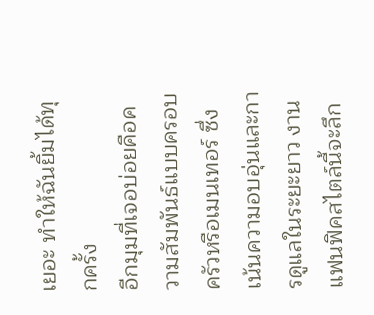เยอะ ทำให้ฉันยิ้มได้ทุกครั้ง
อีกมุมที่เจอบ่อยคือความสัมพันธ์แบบครอบครัวหรือเมนเทอร์ ซึ่งเน้นความอบอุ่นและการดูแลในระยะยาว งานแฟนฟิคสไตล์นี้จะลึก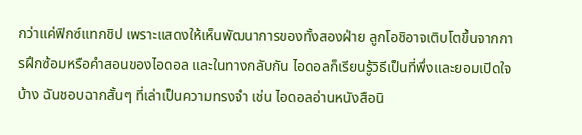กว่าแค่ฟิกซ์แทกชิป เพราะแสดงให้เห็นพัฒนาการของทั้งสองฝ่าย ลูกโอชิอาจเติบโตขึ้นจากการฝึกซ้อมหรือคำสอนของไอดอล และในทางกลับกัน ไอดอลก็เรียนรู้วิธีเป็นที่พึ่งและยอมเปิดใจบ้าง ฉันชอบฉากสั้นๆ ที่เล่าเป็นความทรงจำ เช่น ไอดอลอ่านหนังสือนิ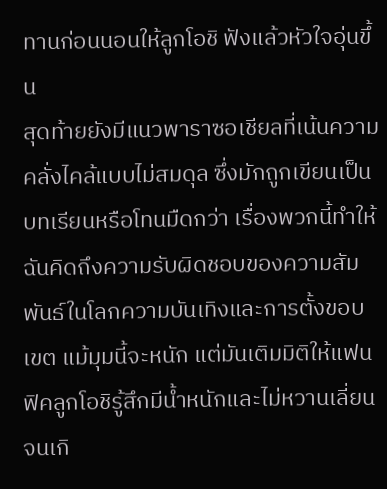ทานก่อนนอนให้ลูกโอชิ ฟังแล้วหัวใจอุ่นขึ้น
สุดท้ายยังมีแนวพาราซอเชียลที่เน้นความคลั่งไคล้แบบไม่สมดุล ซึ่งมักถูกเขียนเป็นบทเรียนหรือโทนมืดกว่า เรื่องพวกนี้ทำให้ฉันคิดถึงความรับผิดชอบของความสัมพันธ์ในโลกความบันเทิงและการตั้งขอบเขต แม้มุมนี้จะหนัก แต่มันเติมมิติให้แฟนฟิคลูกโอชิรู้สึกมีน้ำหนักและไม่หวานเลี่ยนจนเกิ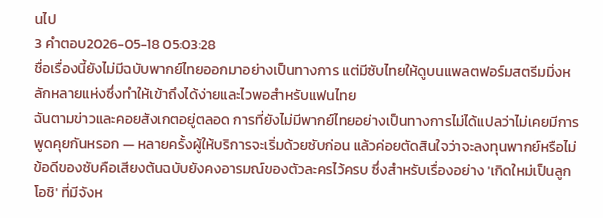นไป
3 คำตอบ2026-05-18 05:03:28
ชื่อเรื่องนี้ยังไม่มีฉบับพากย์ไทยออกมาอย่างเป็นทางการ แต่มีซับไทยให้ดูบนแพลตฟอร์มสตรีมมิ่งหลักหลายแห่งซึ่งทำให้เข้าถึงได้ง่ายและไวพอสำหรับแฟนไทย
ฉันตามข่าวและคอยสังเกตอยู่ตลอด การที่ยังไม่มีพากย์ไทยอย่างเป็นทางการไม่ได้แปลว่าไม่เคยมีการพูดคุยกันหรอก — หลายครั้งผู้ให้บริการจะเริ่มด้วยซับก่อน แล้วค่อยตัดสินใจว่าจะลงทุนพากย์หรือไม่ ข้อดีของซับคือเสียงต้นฉบับยังคงอารมณ์ของตัวละครไว้ครบ ซึ่งสำหรับเรื่องอย่าง 'เกิดใหม่เป็นลูกโอชิ' ที่มีจังห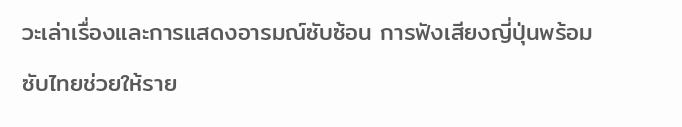วะเล่าเรื่องและการแสดงอารมณ์ซับซ้อน การฟังเสียงญี่ปุ่นพร้อมซับไทยช่วยให้ราย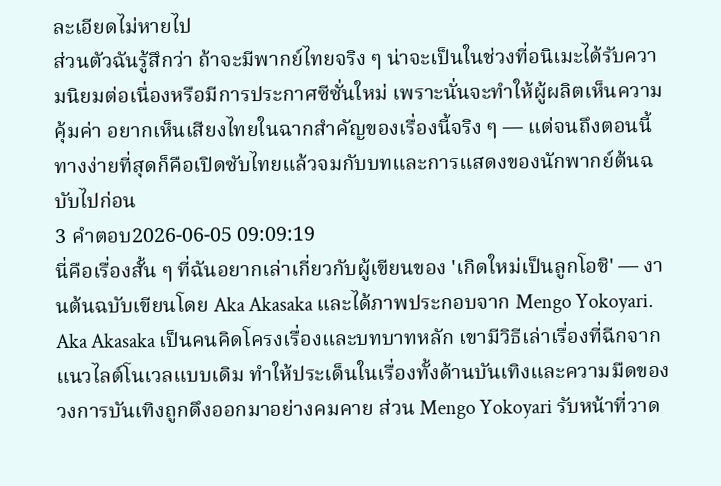ละเอียดไม่หายไป
ส่วนตัวฉันรู้สึกว่า ถ้าจะมีพากย์ไทยจริง ๆ น่าจะเป็นในช่วงที่อนิเมะได้รับความนิยมต่อเนื่องหรือมีการประกาศซีซั่นใหม่ เพราะนั่นจะทำให้ผู้ผลิตเห็นความคุ้มค่า อยากเห็นเสียงไทยในฉากสำคัญของเรื่องนี้จริง ๆ — แต่จนถึงตอนนี้ ทางง่ายที่สุดก็คือเปิดซับไทยแล้วจมกับบทและการแสดงของนักพากย์ต้นฉบับไปก่อน
3 คำตอบ2026-06-05 09:09:19
นี่คือเรื่องสั้น ๆ ที่ฉันอยากเล่าเกี่ยวกับผู้เขียนของ 'เกิดใหม่เป็นลูกโอชิ' — งานต้นฉบับเขียนโดย Aka Akasaka และได้ภาพประกอบจาก Mengo Yokoyari.
Aka Akasaka เป็นคนคิดโครงเรื่องและบทบาทหลัก เขามีวิธีเล่าเรื่องที่ฉีกจากแนวไลต์โนเวลแบบเดิม ทำให้ประเด็นในเรื่องทั้งด้านบันเทิงและความมืดของวงการบันเทิงถูกดึงออกมาอย่างคมคาย ส่วน Mengo Yokoyari รับหน้าที่วาด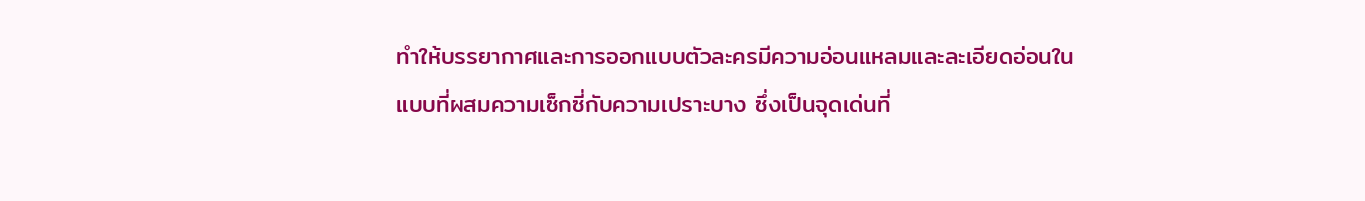ทำให้บรรยากาศและการออกแบบตัวละครมีความอ่อนแหลมและละเอียดอ่อนในแบบที่ผสมความเซ็กซี่กับความเปราะบาง ซึ่งเป็นจุดเด่นที่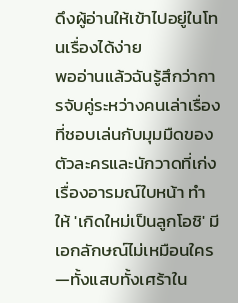ดึงผู้อ่านให้เข้าไปอยู่ในโทนเรื่องได้ง่าย
พออ่านแล้วฉันรู้สึกว่าการจับคู่ระหว่างคนเล่าเรื่องที่ชอบเล่นกับมุมมืดของตัวละครและนักวาดที่เก่งเรื่องอารมณ์ใบหน้า ทำให้ 'เกิดใหม่เป็นลูกโอชิ' มีเอกลักษณ์ไม่เหมือนใคร—ทั้งแสบทั้งเศร้าใน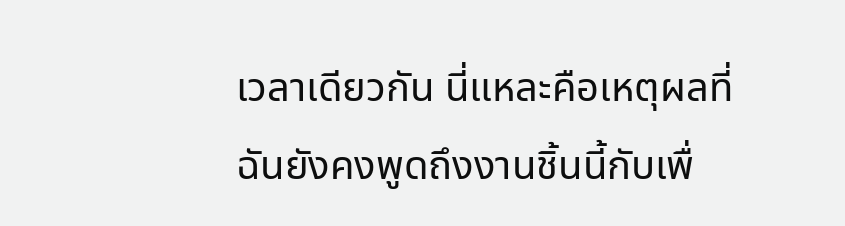เวลาเดียวกัน นี่แหละคือเหตุผลที่ฉันยังคงพูดถึงงานชิ้นนี้กับเพื่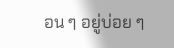อน ๆ อยู่บ่อย ๆ